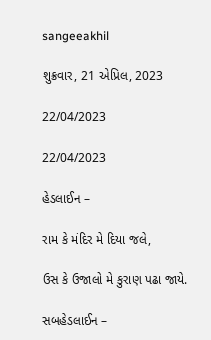sangeeakhil

શુક્રવાર, 21 એપ્રિલ, 2023

22/04/2023

22/04/2023

હેડલાઈન –

રામ કે મંદિર મે દિયા જલે,

ઉસ કે ઉજાલો મે કુરાણ પઢા જાયે.

સબહેડલાઈન –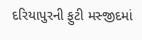દરિયાપુરની ફુટી મસ્જીદમાં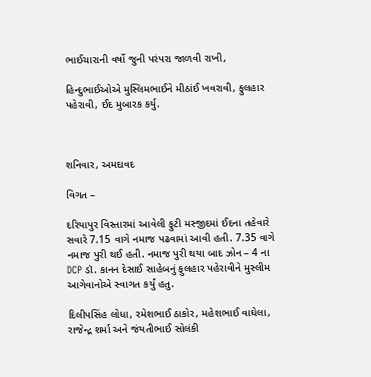ભાઈચારાની વર્ષો જુની પરંપરા જાળવી રાખી,

હિન્દુભાઈઓએ મુસ્લિમભાઈને મીઠાંઈ ખવરાવી, ફુલહાર પહેરાવી, ઈદ મુબારક કર્યુ.



શનિવાર, અમદાવદ

વિગત –

દરિયાપુર વિસ્તારમાં આવેલી ફુટી મસ્જીદમાં ઈદના તહેવારે સવારે 7.15 વાગે નમાજ પઢવામાં આવી હતી. 7.35 વાગે નમાજ પુરી થઈ હતી. નમાજ પુરી થયા બાદ ઝોન – 4 ના DCP ડૉ. કાનન દેસાઈ સાહેબનું ફુલહાર પહેરાવીને મુસ્લીમ આગેવાનોએ સ્વાગત કર્યું હતુ.

દિલીપસિંહ લોધા, રમેશભાઈ ઠાકોર, મહેશભાઈ વાઘેલા, રાજેન્દ્ર શર્મા અને જંયતીભાઈ સોલંકી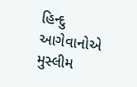હિન્દુ આગેવાનોએ મુસ્લીમ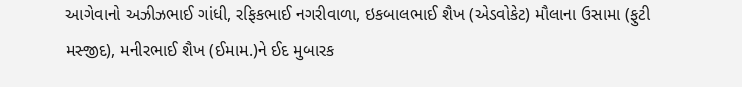આગેવાનો અઝીઝભાઈ ગાંધી, રફિકભાઈ નગરીવાળા, ઇકબાલભાઈ શૈખ (એડવોકેટ) મૌલાના ઉસામા (ફુટી મસ્જીદ), મનીરભાઈ શૈખ (ઈમામ.)ને ઈદ મુબારક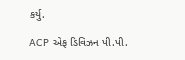કર્યુ.

ACP એફ ડિવિઝન પી.પી.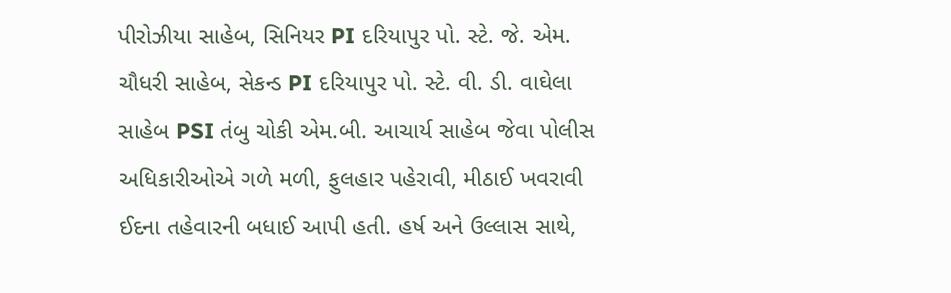પીરોઝીયા સાહેબ, સિનિયર PI દરિયાપુર પો. સ્ટે. જે. એમ. ચૌધરી સાહેબ, સેકન્ડ PI દરિયાપુર પો. સ્ટે. વી. ડી. વાઘેલા સાહેબ PSI તંબુ ચોકી એમ.બી. આચાર્ય સાહેબ જેવા પોલીસ અધિકારીઓએ ગળે મળી, ફુલહાર પહેરાવી, મીઠાઈ ખવરાવી ઈદના તહેવારની બધાઈ આપી હતી. હર્ષ અને ઉલ્લાસ સાથે,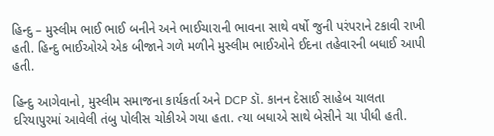હિન્દુ – મુસ્લીમ ભાઈ ભાઈ બનીને અને ભાઈચારાની ભાવના સાથે વર્ષો જુની પરંપરાને ટકાવી રાખી હતી. હિન્દુ ભાઈઓએ એક બીજાને ગળે મળીને મુસ્લીમ ભાઈઓને ઈદના તહેવારની બધાઈ આપી હતી.

હિન્દુ આગેવાનો, મુસ્લીમ સમાજના કાર્યકર્તા અને DCP ડૉ. કાનન દેસાઈ સાહેબ ચાલતા દરિયાપુરમાં આવેલી તંબુ પોલીસ ચોકીએ ગયા હતા. ત્યા બધાએ સાથે બેસીને ચા પીધી હતી.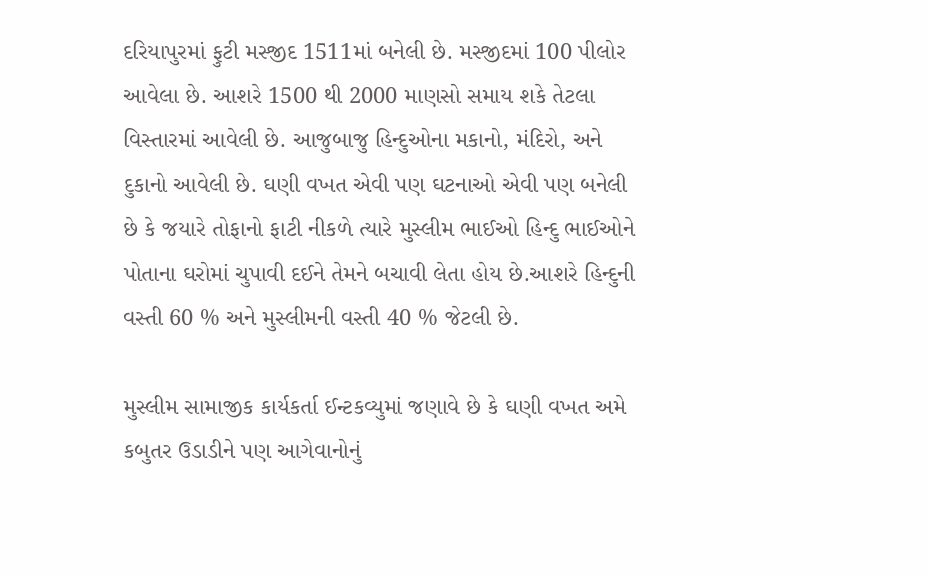દરિયાપુરમાં ફુટી મસ્જીદ 1511માં બનેલી છે. મસ્જીદમાં 100 પીલોર આવેલા છે. આશરે 1500 થી 2000 માણસો સમાય શકે તેટલા વિસ્તારમાં આવેલી છે. આજુબાજુ હિન્દુઓના મકાનો, મંદિરો, અને દુકાનો આવેલી છે. ઘણી વખત એવી પણ ઘટનાઓ એવી પણ બનેલી છે કે જયારે તોફાનો ફાટી નીકળે ત્યારે મુસ્લીમ ભાઈઓ હિન્દુ ભાઈઓને પોતાના ઘરોમાં ચુપાવી દઈને તેમને બચાવી લેતા હોય છે.આશરે હિન્દુની વસ્તી 60 % અને મુસ્લીમની વસ્તી 40 % જેટલી છે.

મુસ્લીમ સામાજીક કાર્યકર્તા ઈન્ટકવ્યુમાં જણાવે છે કે ઘણી વખત અમે કબુતર ઉડાડીને પણ આગેવાનોનું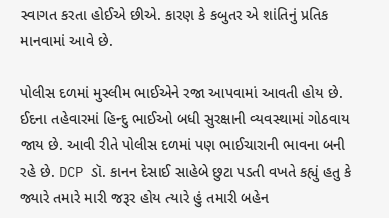સ્વાગત કરતા હોઈએ છીએ. કારણ કે કબુતર એ શાંતિનું પ્રતિક માનવામાં આવે છે.

પોલીસ દળમાં મુસ્લીમ ભાઈએને રજા આપવામાં આવતી હોય છે. ઈદના તહેવારમાં હિન્દુ ભાઈઓ બધી સુરક્ષાની વ્યવસ્થામાં ગોઠવાય જાય છે. આવી રીતે પોલીસ દળમાં પણ ભાઈચારાની ભાવના બની રહે છે. DCP ડૉ. કાનન દેસાઈ સાહેબે છુટા પડતી વખતે કહ્યું હતુ કે જ્યારે તમારે મારી જરૂર હોય ત્યારે હું તમારી બહેન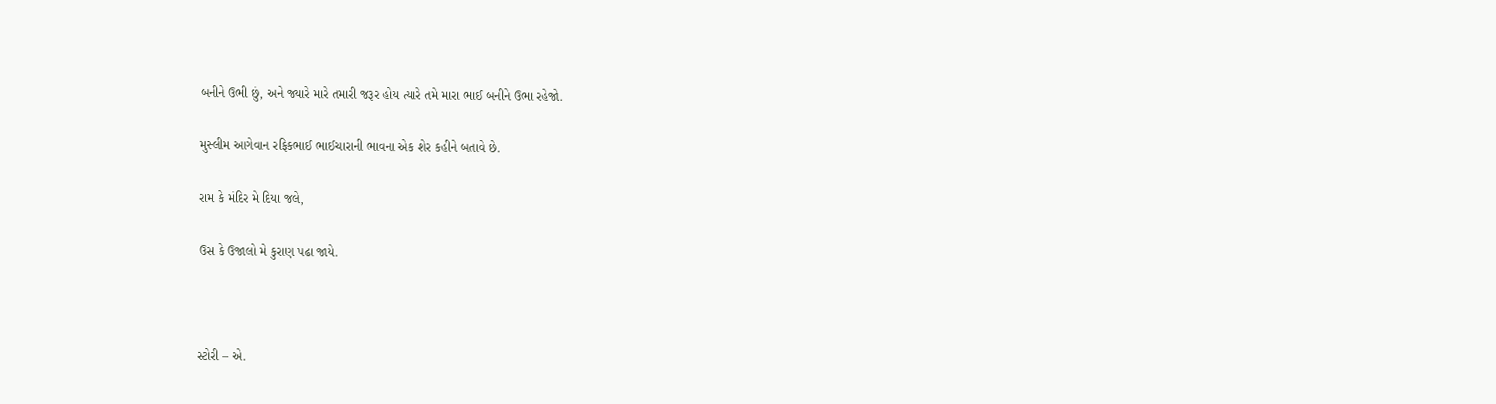બનીને ઉભી છું, અને જ્યારે મારે તમારી જરૂર હોય ત્યારે તમે મારા ભાઈ બનીને ઉભા રહેજો.

મુસ્લીમ આગેવાન રફિકભાઈ ભાઈચારાની ભાવના એક શેર કહીને બતાવે છે.

રામ કે મંદિર મે દિયા જલે,

ઉસ કે ઉજાલો મે કુરાણ પઢા જાયે.



સ્ટોરી – એ.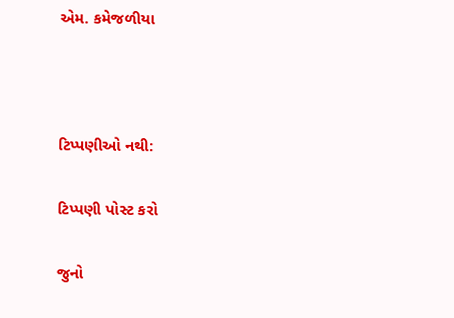એમ. કમેજળીયા



ટિપ્પણીઓ નથી:

ટિપ્પણી પોસ્ટ કરો

જુનો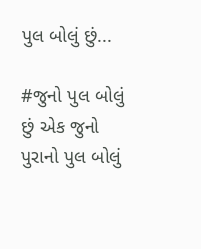પુલ બોલું છું...

#જુનો પુલ બોલું છું એક જુનો પુરાનો પુલ બોલું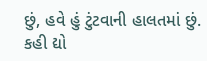છું, હવે હું ટુંટવાની હાલતમાં છું. કહી દ્યો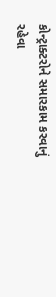કોન્ટ્રાક્ટરોને સમારકામ કરવાનું રહેવા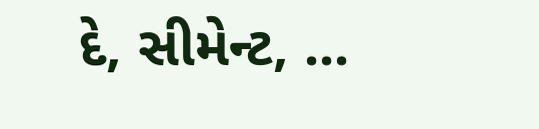દે, સીમેન્ટ, ...